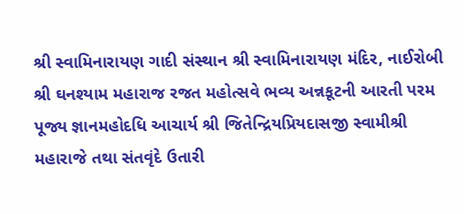શ્રી સ્વામિનારાયણ ગાદી સંસ્થાન શ્રી સ્વામિનારાયણ મંદિર, નાઈરોબી શ્રી ઘનશ્યામ મહારાજ રજત મહોત્સવે ભવ્ય અન્નકૂટની આરતી પરમ પૂજ્ય જ્ઞાનમહોદધિ આચાર્ય શ્રી જિતેન્દ્રિયપ્રિયદાસજી સ્વામીશ્રી મહારાજે તથા સંતવૃંદે ઉતારી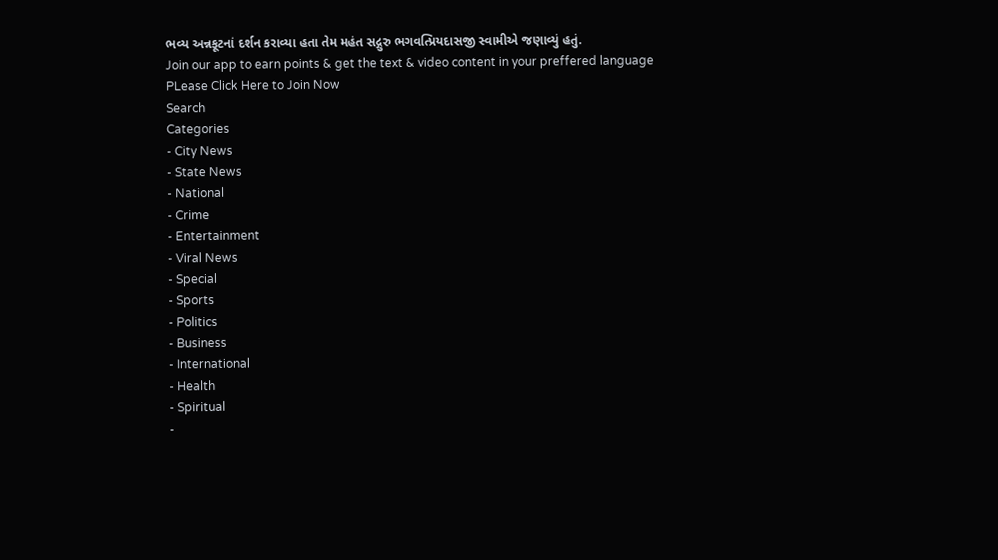ભવ્ય અન્નકૂટનાં દર્શન કરાવ્યા હતા તેમ મહંત સદ્ગુરુ ભગવત્પ્રિયદાસજી સ્વામીએ જણાવ્યું હતું.
Join our app to earn points & get the text & video content in your preffered language
PLease Click Here to Join Now
Search
Categories
- City News
- State News
- National
- Crime
- Entertainment
- Viral News
- Special
- Sports
- Politics
- Business
- International
- Health
- Spiritual
-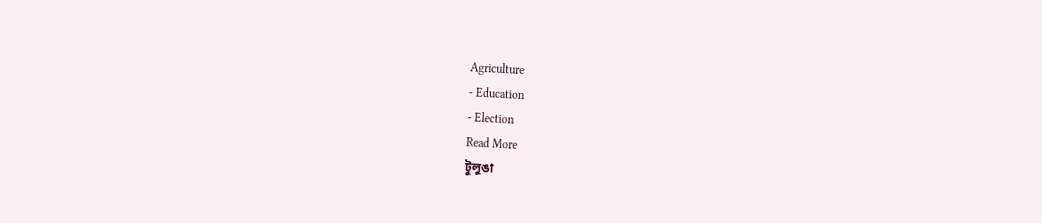Agriculture
- Education
- Election
Read More
টুলুঙা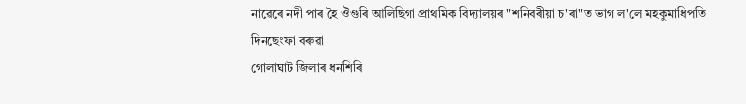নাৱেৰে নদী পাৰ হৈ ঔগুৰি আলিছিগা প্ৰাথমিক বিদ্যালয়ৰ "শনিবৰীয়া চ'ৰা"ত ভাগ ল'লে মহকুমাধিপতি দিনছেংফা বৰুৱা
গোলাঘাট জিলাৰ ধনশিৰি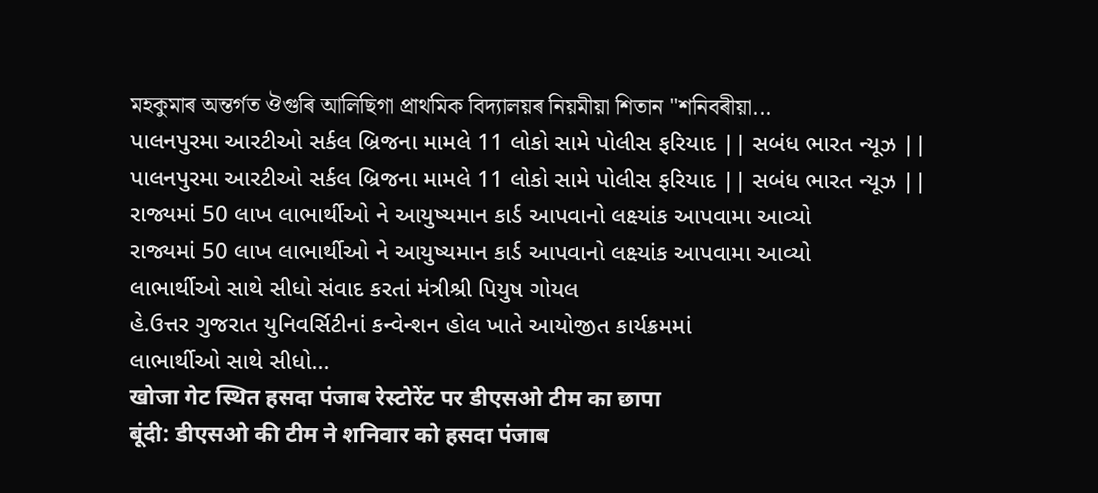মহকুমাৰ অন্তৰ্গত ঔগুৰি আলিছিগা প্ৰাথমিক বিদ্যালয়ৰ নিয়মীয়া শিতান "শনিবৰীয়া...
પાલનપુરમા આરટીઓ સર્કલ બ્રિજના મામલે 11 લોકો સામે પોલીસ ફરિયાદ || સબંધ ભારત ન્યૂઝ ||
પાલનપુરમા આરટીઓ સર્કલ બ્રિજના મામલે 11 લોકો સામે પોલીસ ફરિયાદ || સબંધ ભારત ન્યૂઝ ||
રાજ્યમાં 50 લાખ લાભાર્થીઓ ને આયુષ્યમાન કાર્ડ આપવાનો લક્ષ્યાંક આપવામા આવ્યો
રાજ્યમાં 50 લાખ લાભાર્થીઓ ને આયુષ્યમાન કાર્ડ આપવાનો લક્ષ્યાંક આપવામા આવ્યો
લાભાર્થીઓ સાથે સીધો સંવાદ કરતાં મંત્રીશ્રી પિયુષ ગોયલ
હે.ઉત્તર ગુજરાત યુનિવર્સિટીનાં કન્વેન્શન હોલ ખાતે આયોજીત કાર્યક્રમમાં
લાભાર્થીઓ સાથે સીધો...
खोजा गेट स्थित हसदा पंजाब रेस्टोरेंट पर डीएसओ टीम का छापा
बूंदी: डीएसओ की टीम ने शनिवार को हसदा पंजाब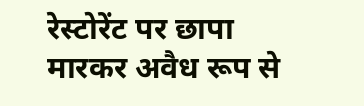रेस्टोरेंट पर छापा मारकर अवैध रूप से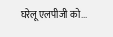घरेलू एलपीजी को...